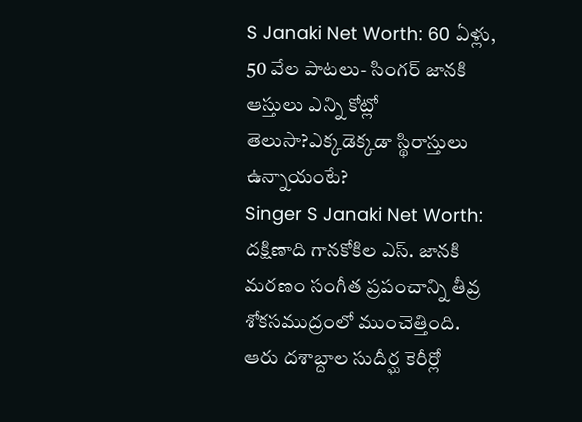S Janaki Net Worth: 60 ఏళ్లు, 50 వేల పాటలు- సింగర్ జానకి ఆస్తులు ఎన్ని కోట్లో తెలుసా?ఎక్కడెక్కడా స్థిరాస్తులు ఉన్నాయంటే?
Singer S Janaki Net Worth: దక్షిణాది గానకోకిల ఎస్. జానకి మరణం సంగీత ప్రపంచాన్ని తీవ్ర శోకసముద్రంలో ముంచెత్తింది. ఆరు దశాబ్దాల సుదీర్ఘ కెరీర్లో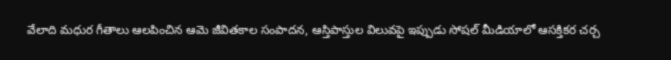వేలాది మధుర గీతాలు ఆలపించిన ఆమె జీవితకాల సంపాదన, ఆస్తిపాస్తుల విలువపై ఇప్పుడు సోషల్ మీడియాలో ఆసక్తికర చర్చ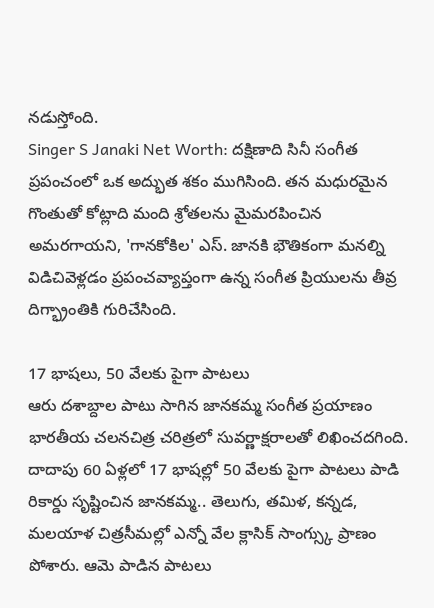నడుస్తోంది.
Singer S Janaki Net Worth: దక్షిణాది సినీ సంగీత ప్రపంచంలో ఒక అద్భుత శకం ముగిసింది. తన మధురమైన గొంతుతో కోట్లాది మంది శ్రోతలను మైమరపించిన అమరగాయని, 'గానకోకిల' ఎస్. జానకి భౌతికంగా మనల్ని విడిచివెళ్లడం ప్రపంచవ్యాప్తంగా ఉన్న సంగీత ప్రియులను తీవ్ర దిగ్భ్రాంతికి గురిచేసింది.

17 భాషలు, 50 వేలకు పైగా పాటలు
ఆరు దశాబ్దాల పాటు సాగిన జానకమ్మ సంగీత ప్రయాణం భారతీయ చలనచిత్ర చరిత్రలో సువర్ణాక్షరాలతో లిఖించదగింది. దాదాపు 60 ఏళ్లలో 17 భాషల్లో 50 వేలకు పైగా పాటలు పాడి రికార్డు సృష్టించిన జానకమ్మ.. తెలుగు, తమిళ, కన్నడ, మలయాళ చిత్రసీమల్లో ఎన్నో వేల క్లాసిక్ సాంగ్స్కు ప్రాణం పోశారు. ఆమె పాడిన పాటలు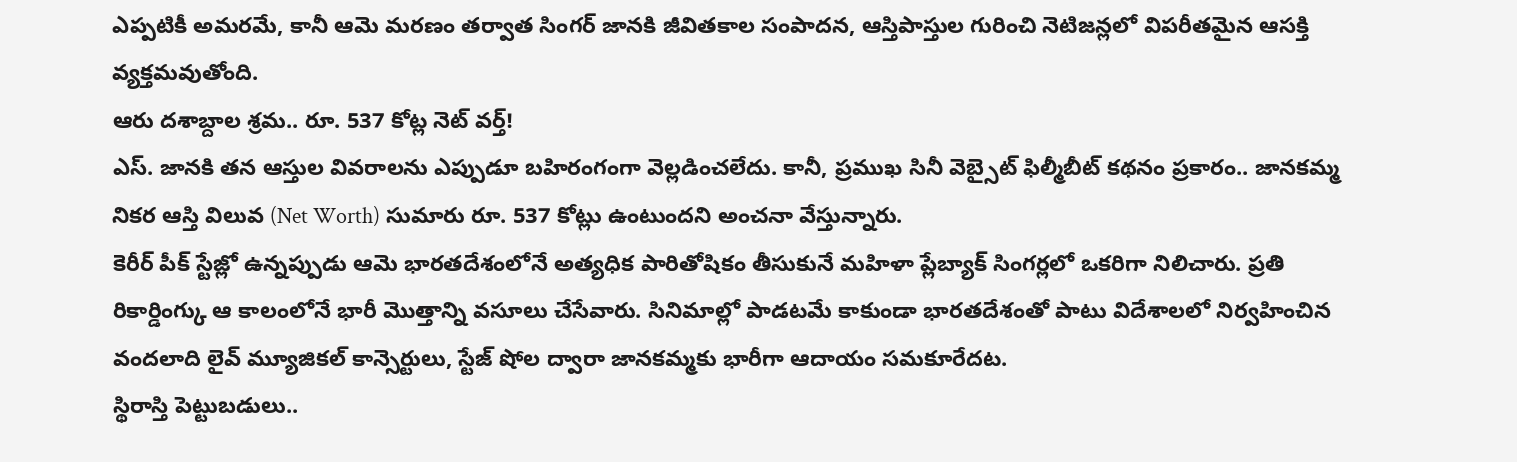ఎప్పటికీ అమరమే, కానీ ఆమె మరణం తర్వాత సింగర్ జానకి జీవితకాల సంపాదన, ఆస్తిపాస్తుల గురించి నెటిజన్లలో విపరీతమైన ఆసక్తి వ్యక్తమవుతోంది.
ఆరు దశాబ్దాల శ్రమ.. రూ. 537 కోట్ల నెట్ వర్త్!
ఎస్. జానకి తన ఆస్తుల వివరాలను ఎప్పుడూ బహిరంగంగా వెల్లడించలేదు. కానీ, ప్రముఖ సినీ వెబ్సైట్ ఫిల్మీబీట్ కథనం ప్రకారం.. జానకమ్మ నికర ఆస్తి విలువ (Net Worth) సుమారు రూ. 537 కోట్లు ఉంటుందని అంచనా వేస్తున్నారు.
కెరీర్ పీక్ స్టేజ్లో ఉన్నప్పుడు ఆమె భారతదేశంలోనే అత్యధిక పారితోషికం తీసుకునే మహిళా ప్లేబ్యాక్ సింగర్లలో ఒకరిగా నిలిచారు. ప్రతి రికార్డింగ్కు ఆ కాలంలోనే భారీ మొత్తాన్ని వసూలు చేసేవారు. సినిమాల్లో పాడటమే కాకుండా భారతదేశంతో పాటు విదేశాలలో నిర్వహించిన వందలాది లైవ్ మ్యూజికల్ కాన్సెర్టులు, స్టేజ్ షోల ద్వారా జానకమ్మకు భారీగా ఆదాయం సమకూరేదట.
స్థిరాస్తి పెట్టుబడులు..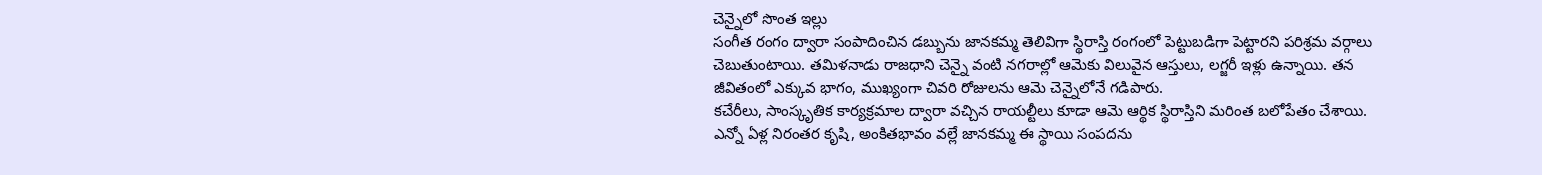చెన్నైలో సొంత ఇల్లు
సంగీత రంగం ద్వారా సంపాదించిన డబ్బును జానకమ్మ తెలివిగా స్థిరాస్తి రంగంలో పెట్టుబడిగా పెట్టారని పరిశ్రమ వర్గాలు చెబుతుంటాయి. తమిళనాడు రాజధాని చెన్నై వంటి నగరాల్లో ఆమెకు విలువైన ఆస్తులు, లగ్జరీ ఇళ్లు ఉన్నాయి. తన జీవితంలో ఎక్కువ భాగం, ముఖ్యంగా చివరి రోజులను ఆమె చెన్నైలోనే గడిపారు.
కచేరీలు, సాంస్కృతిక కార్యక్రమాల ద్వారా వచ్చిన రాయల్టీలు కూడా ఆమె ఆర్థిక స్థిరాస్తిని మరింత బలోపేతం చేశాయి. ఎన్నో ఏళ్ల నిరంతర కృషి, అంకితభావం వల్లే జానకమ్మ ఈ స్థాయి సంపదను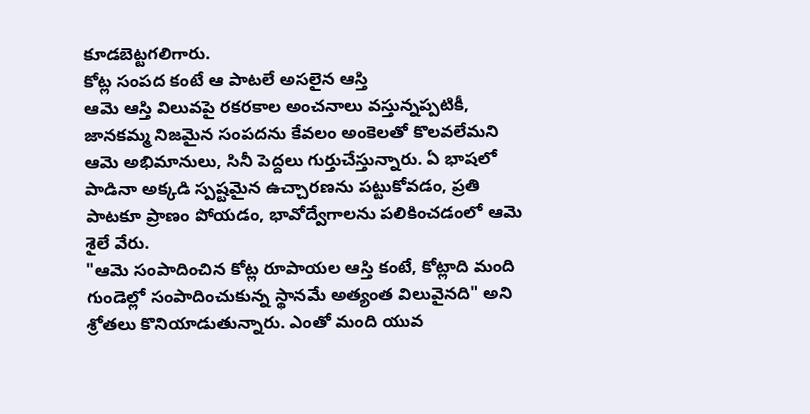కూడబెట్టగలిగారు.
కోట్ల సంపద కంటే ఆ పాటలే అసలైన ఆస్తి
ఆమె ఆస్తి విలువపై రకరకాల అంచనాలు వస్తున్నప్పటికీ, జానకమ్మ నిజమైన సంపదను కేవలం అంకెలతో కొలవలేమని ఆమె అభిమానులు, సినీ పెద్దలు గుర్తుచేస్తున్నారు. ఏ భాషలో పాడినా అక్కడి స్పష్టమైన ఉచ్చారణను పట్టుకోవడం, ప్రతి పాటకూ ప్రాణం పోయడం, భావోద్వేగాలను పలికించడంలో ఆమె శైలే వేరు.
"ఆమె సంపాదించిన కోట్ల రూపాయల ఆస్తి కంటే, కోట్లాది మంది గుండెల్లో సంపాదించుకున్న స్థానమే అత్యంత విలువైనది" అని శ్రోతలు కొనియాడుతున్నారు. ఎంతో మంది యువ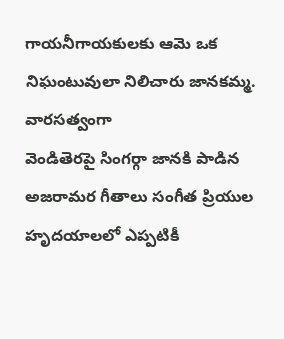గాయనీగాయకులకు ఆమె ఒక నిఘంటువులా నిలిచారు జానకమ్మ.
వారసత్వంగా
వెండితెరపై సింగర్గా జానకి పాడిన అజరామర గీతాలు సంగీత ప్రియుల హృదయాలలో ఎప్పటికీ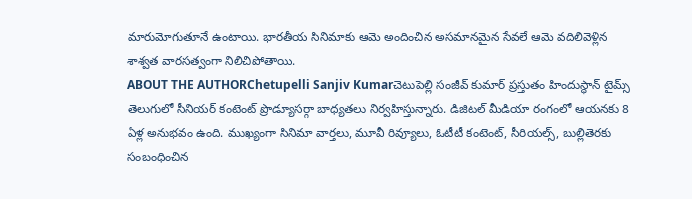మారుమోగుతూనే ఉంటాయి. భారతీయ సినిమాకు ఆమె అందించిన అసమానమైన సేవలే ఆమె వదిలివెళ్లిన శాశ్వత వారసత్వంగా నిలిచిపోతాయి.
ABOUT THE AUTHORChetupelli Sanjiv Kumarచెటుపెల్లి సంజీవ్ కుమార్ ప్రస్తుతం హిందుస్థాన్ టైమ్స్ తెలుగులో సీనియర్ కంటెంట్ ప్రొడ్యూసర్గా బాధ్యతలు నిర్వహిస్తున్నారు. డిజిటల్ మీడియా రంగంలో ఆయనకు 8 ఏళ్ల అనుభవం ఉంది. ముఖ్యంగా సినిమా వార్తలు, మూవీ రివ్యూలు, ఓటీటీ కంటెంట్, సీరియల్స్, బుల్లితెరకు సంబంధించిన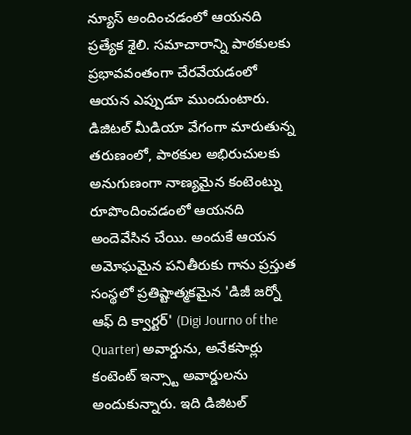న్యూస్ అందించడంలో ఆయనది ప్రత్యేక శైలి. సమాచారాన్ని పాఠకులకు ప్రభావవంతంగా చేరవేయడంలో ఆయన ఎప్పుడూ ముందుంటారు. డిజిటల్ మీడియా వేగంగా మారుతున్న తరుణంలో, పాఠకుల అభిరుచులకు అనుగుణంగా నాణ్యమైన కంటెంట్ను రూపొందించడంలో ఆయనది అందెవేసిన చేయి. అందుకే ఆయన అమోఘమైన పనితీరుకు గాను ప్రస్తుత సంస్థలో ప్రతిష్టాత్మకమైన 'డిజీ జర్నో ఆఫ్ ది క్వార్టర్' (Digi Journo of the Quarter) అవార్డును, అనేకసార్లు కంటెంట్ ఇన్స్టా అవార్డులను అందుకున్నారు. ఇది డిజిటల్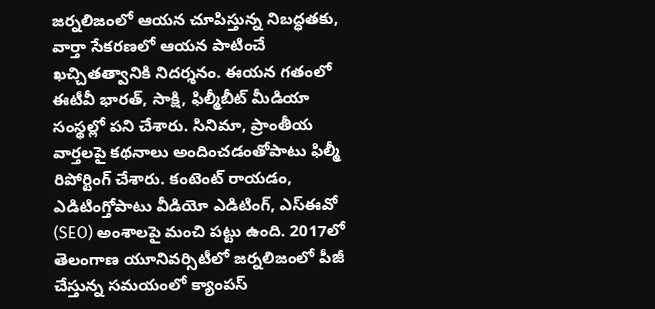జర్నలిజంలో ఆయన చూపిస్తున్న నిబద్ధతకు, వార్తా సేకరణలో ఆయన పాటించే ఖచ్చితత్వానికి నిదర్శనం. ఈయన గతంలో ఈటీవీ భారత్, సాక్షి, ఫిల్మీబీట్ మీడియా సంస్థల్లో పని చేశారు. సినిమా, ప్రాంతీయ వార్తలపై కథనాలు అందించడంతోపాటు ఫిల్మీ రిపోర్టింగ్ చేశారు. కంటెంట్ రాయడం, ఎడిటింగ్తోపాటు వీడియో ఎడిటింగ్, ఎస్ఈవో (SEO) అంశాలపై మంచి పట్టు ఉంది. 2017లో తెలంగాణ యూనివర్సిటీలో జర్నలిజంలో పీజీ చేస్తున్న సమయంలో క్యాంపస్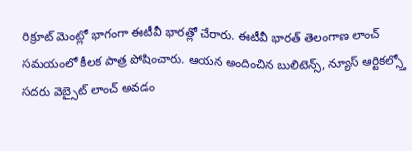రిక్రూట్ మెంట్లో భాగంగా ఈటీవీ భారత్లో చేరారు. ఈటీవీ భారత్ తెలంగాణ లాంచ్ సమయంలో కీలక పాత్ర పోషించారు. ఆయన అందించిన బులిటెన్స్, న్యూస్ ఆర్టికల్స్తో సదరు వెబ్సైట్ లాంచ్ అవడం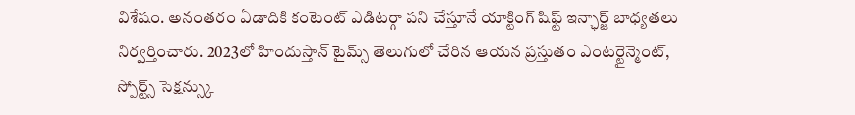విశేషం. అనంతరం ఏడాదికి కంటెంట్ ఎడిటర్గా పని చేస్తూనే యాక్టింగ్ షిఫ్ట్ ఇన్ఛార్జ్ బాధ్యతలు నిర్వర్తించారు. 2023లో హిందుస్తాన్ టైమ్స్ తెలుగులో చేరిన ఆయన ప్రస్తుతం ఎంటర్టైన్మెంట్, స్పోర్ట్స్ సెక్షన్స్కు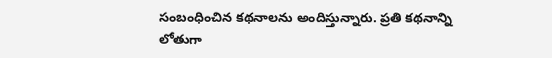సంబంధించిన కథనాలను అందిస్తున్నారు. ప్రతి కథనాన్ని లోతుగా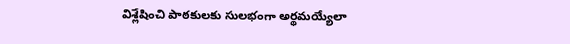విశ్లేషించి పాఠకులకు సులభంగా అర్థమయ్యేలా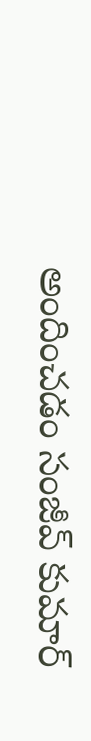అందించడం సంజీవ్ కుమార్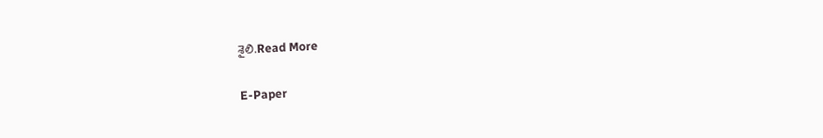శైలి.Read More

E-Paper